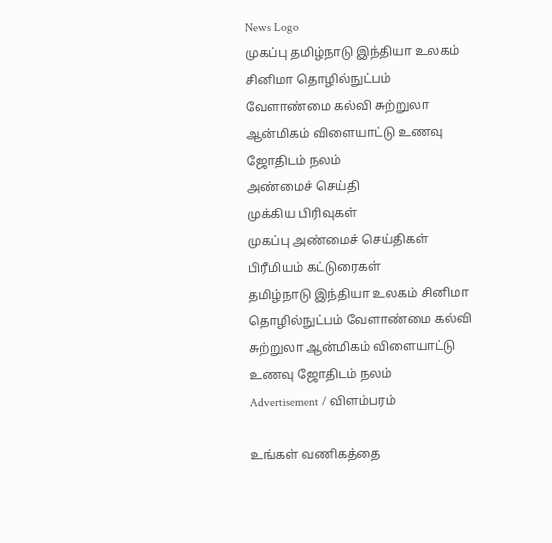News Logo
முகப்பு தமிழ்நாடு இந்தியா உலகம் சினிமா தொழில்நுட்பம் வேளாண்மை கல்வி சுற்றுலா ஆன்மிகம் விளையாட்டு உணவு ஜோதிடம் நலம்
அண்மைச் செய்தி
முக்கிய பிரிவுகள்
முகப்பு அண்மைச் செய்திகள் பிரீமியம் கட்டுரைகள்
தமிழ்நாடு இந்தியா உலகம் சினிமா தொழில்நுட்பம் வேளாண்மை கல்வி சுற்றுலா ஆன்மிகம் விளையாட்டு உணவு ஜோதிடம் நலம்
Advertisement / விளம்பரம்

உங்கள் வணிகத்தை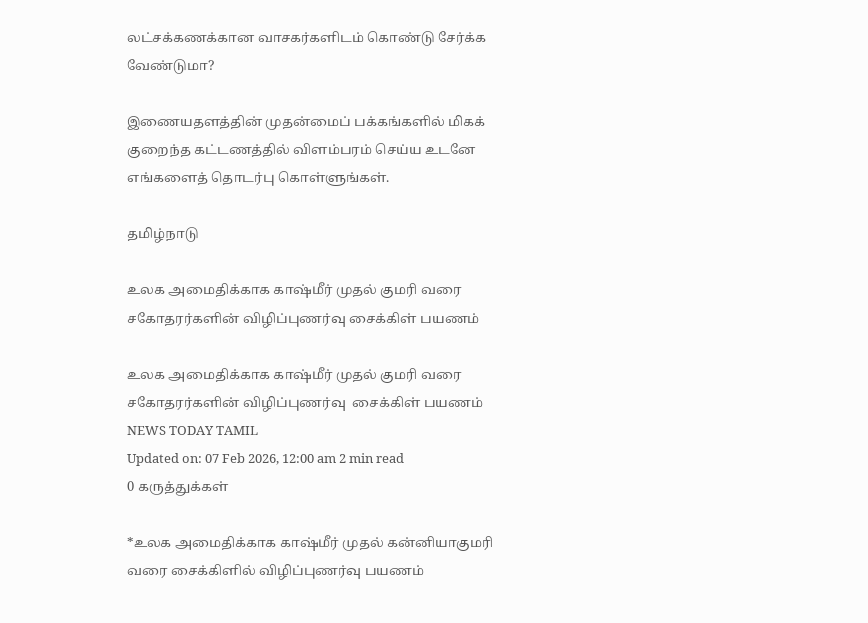லட்சக்கணக்கான வாசகர்களிடம் கொண்டு சேர்க்க வேண்டுமா?

இணையதளத்தின் முதன்மைப் பக்கங்களில் மிகக் குறைந்த கட்டணத்தில் விளம்பரம் செய்ய உடனே எங்களைத் தொடர்பு கொள்ளுங்கள்.

தமிழ்நாடு

உலக அமைதிக்காக காஷ்மீர் முதல் குமரி வரை சகோதரர்களின் விழிப்புணர்வு சைக்கிள் பயணம்

உலக அமைதிக்காக காஷ்மீர் முதல் குமரி வரை சகோதரர்களின் விழிப்புணர்வு  சைக்கிள் பயணம்
NEWS TODAY TAMIL
Updated on: 07 Feb 2026, 12:00 am 2 min read
0 கருத்துக்கள்

*உலக அமைதிக்காக காஷ்மீர் முதல் கன்னியாகுமரி வரை சைக்கிளில் விழிப்புணர்வு பயணம்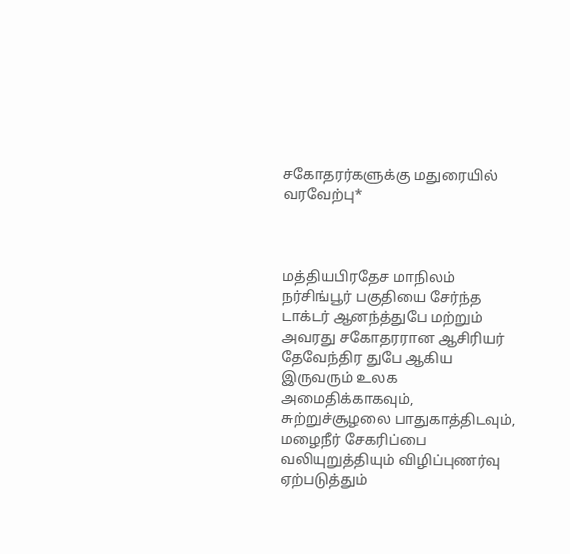சகோதரர்களுக்கு மதுரையில் வரவேற்பு*



மத்தியபிரதேச மாநிலம் நர்சிங்பூர் பகுதியை சேர்ந்த டாக்டர் ஆனந்த்துபே மற்றும் அவரது சகோதரரான ஆசிரியர் தேவேந்திர துபே ஆகிய இருவரும் உலக அமைதிக்காகவும், சுற்றுச்சூழலை பாதுகாத்திடவும், மழைநீர் சேகரிப்பை வலியுறுத்தியும் விழிப்புணர்வு ஏற்படுத்தும்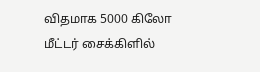விதமாக 5000 கிலோ மீட்டர் சைக்கிளில்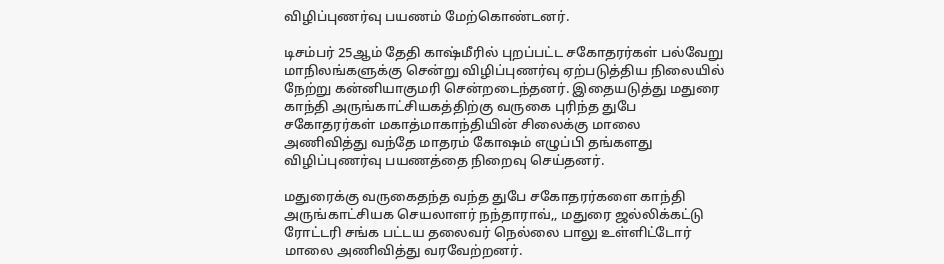விழிப்புணர்வு பயணம் மேற்கொண்டனர்.

டிசம்பர் 25ஆம் தேதி காஷ்மீரில் புறப்பட்ட சகோதரர்கள் பல்வேறு மாநிலங்களுக்கு சென்று விழிப்புணர்வு ஏற்படுத்திய நிலையில் நேற்று கன்னியாகுமரி சென்றடைந்தனர். இதையடுத்து மதுரை காந்தி அருங்காட்சியகத்திற்கு வருகை புரிந்த துபே சகோதரர்கள் மகாத்மாகாந்தியின் சிலைக்கு மாலை அணிவித்து வந்தே மாதரம் கோஷம் எழுப்பி தங்களது விழிப்புணர்வு பயணத்தை நிறைவு செய்தனர்.

மதுரைக்கு வருகைதந்த வந்த துபே சகோதரர்களை காந்தி அருங்காட்சியக செயலாளர் நந்தாராவ்,, மதுரை ஜல்லிக்கட்டு ரோட்டரி சங்க பட்டய தலைவர் நெல்லை பாலு உள்ளிட்டோர் மாலை அணிவித்து வரவேற்றனர்.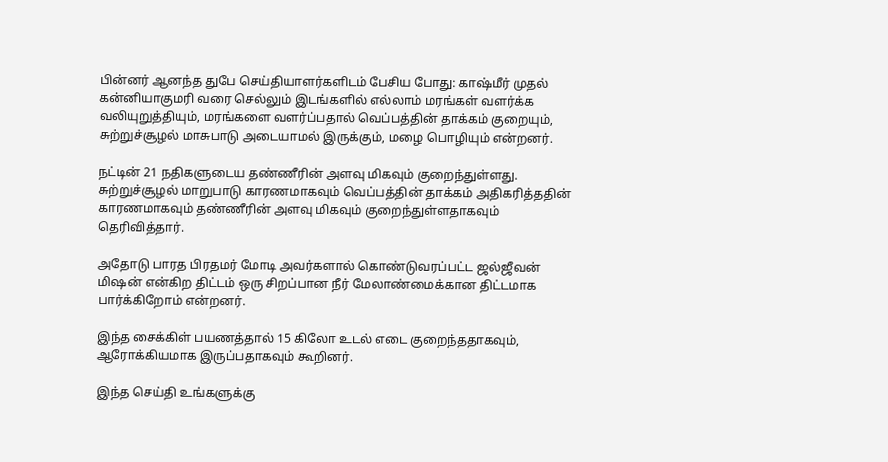பின்னர் ஆனந்த துபே செய்தியாளர்களிடம் பேசிய போது: காஷ்மீர் முதல் கன்னியாகுமரி வரை செல்லும் இடங்களில் எல்லாம் மரங்கள் வளர்க்க வலியுறுத்தியும், மரங்களை வளர்ப்பதால் வெப்பத்தின் தாக்கம் குறையும், சுற்றுச்சூழல் மாசுபாடு அடையாமல் இருக்கும், மழை பொழியும் என்றனர்.

நட்டின் 21 நதிகளுடைய தண்ணீரின் அளவு மிகவும் குறைந்துள்ளது. சுற்றுச்சூழல் மாறுபாடு காரணமாகவும் வெப்பத்தின் தாக்கம் அதிகரித்ததின் காரணமாகவும் தண்ணீரின் அளவு மிகவும் குறைந்துள்ளதாகவும் தெரிவித்தார்.

அதோடு பாரத பிரதமர் மோடி அவர்களால் கொண்டுவரப்பட்ட ஜல்ஜீவன் மிஷன் என்கிற திட்டம் ஒரு சிறப்பான நீர் மேலாண்மைக்கான திட்டமாக பார்க்கிறோம் என்றனர்.

இந்த சைக்கிள் பயணத்தால் 15 கிலோ உடல் எடை குறைந்ததாகவும், ஆரோக்கியமாக இருப்பதாகவும் கூறினர்.

இந்த செய்தி உங்களுக்கு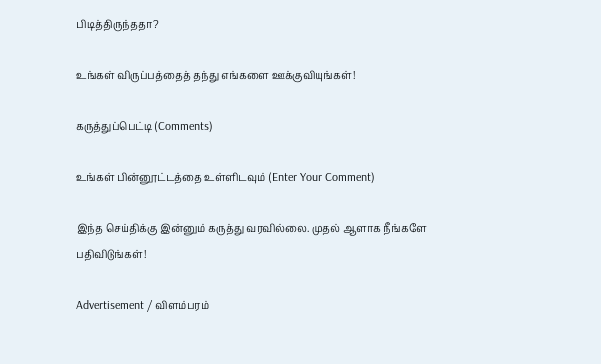பிடித்திருந்ததா?

உங்கள் விருப்பத்தைத் தந்து எங்களை ஊக்குவியுங்கள்!

கருத்துப்பெட்டி (Comments)

உங்கள் பின்னூட்டத்தை உள்ளிடவும் (Enter Your Comment)

இந்த செய்திக்கு இன்னும் கருத்து வரவில்லை. முதல் ஆளாக நீங்களே பதிவிடுங்கள்!

Advertisement / விளம்பரம்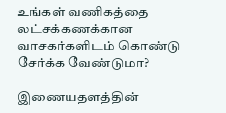உங்கள் வணிகத்தை லட்சக்கணக்கான வாசகர்களிடம் கொண்டு சேர்க்க வேண்டுமா?

இணையதளத்தின்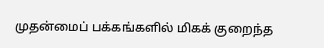முதன்மைப் பக்கங்களில் மிகக் குறைந்த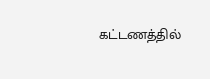கட்டணத்தில்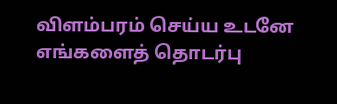விளம்பரம் செய்ய உடனே எங்களைத் தொடர்பு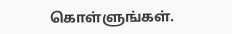கொள்ளுங்கள்.